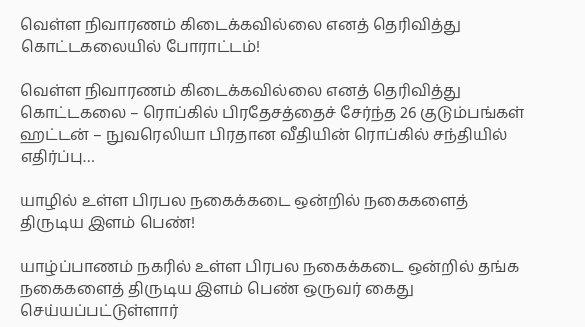வெள்ள நிவாரணம் கிடைக்கவில்லை எனத் தெரிவித்து கொட்டகலையில் போராட்டம்!

வெள்ள நிவாரணம் கிடைக்கவில்லை எனத் தெரிவித்து கொட்டகலை – ரொப்கில் பிரதேசத்தைச் சேர்ந்த 26 குடும்பங்கள் ஹட்டன் – நுவரெலியா பிரதான வீதியின் ரொப்கில் சந்தியில் எதிர்ப்பு…

யாழில் உள்ள பிரபல நகைக்கடை ஒன்றில் நகைகளைத் திருடிய இளம் பெண்!

யாழ்ப்பாணம் நகரில் உள்ள பிரபல நகைக்கடை ஒன்றில் தங்க நகைகளைத் திருடிய இளம் பெண் ஒருவர் கைது செய்யப்பட்டுள்ளார்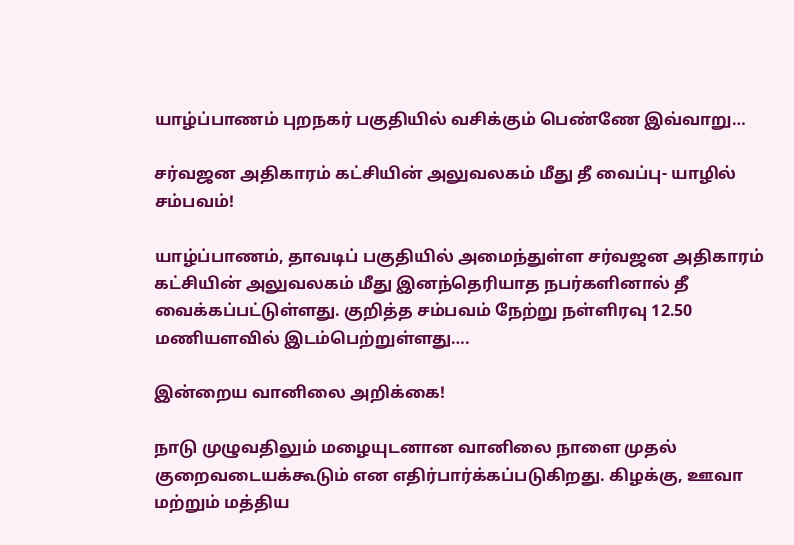யாழ்ப்பாணம் புறநகர் பகுதியில் வசிக்கும் பெண்ணே இவ்வாறு…

சர்வஜன அதிகாரம் கட்சியின் அலுவலகம் மீது தீ வைப்பு- யாழில் சம்பவம்!

யாழ்ப்பாணம், தாவடிப் பகுதியில் அமைந்துள்ள சர்வஜன அதிகாரம் கட்சியின் அலுவலகம் மீது இனந்தெரியாத நபர்களினால் தீ வைக்கப்பட்டுள்ளது. குறித்த சம்பவம் நேற்று நள்ளிரவு 12.50 மணியளவில் இடம்பெற்றுள்ளது….

இன்றைய வானிலை அறிக்கை!

நாடு முழுவதிலும் மழையுடனான வானிலை நாளை முதல் குறைவடையக்கூடும் என எதிர்பார்க்கப்படுகிறது. கிழக்கு, ஊவா மற்றும் மத்திய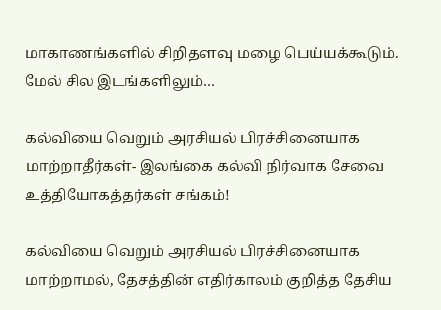மாகாணங்களில் சிறிதளவு மழை பெய்யக்கூடும். மேல் சில இடங்களிலும்…

கல்வியை வெறும் அரசியல் பிரச்சினையாக மாற்றாதீர்கள்- இலங்கை கல்வி நிர்வாக சேவை உத்தியோகத்தர்கள் சங்கம்!

கல்வியை வெறும் அரசியல் பிரச்சினையாக மாற்றாமல், தேசத்தின் எதிர்காலம் குறித்த தேசிய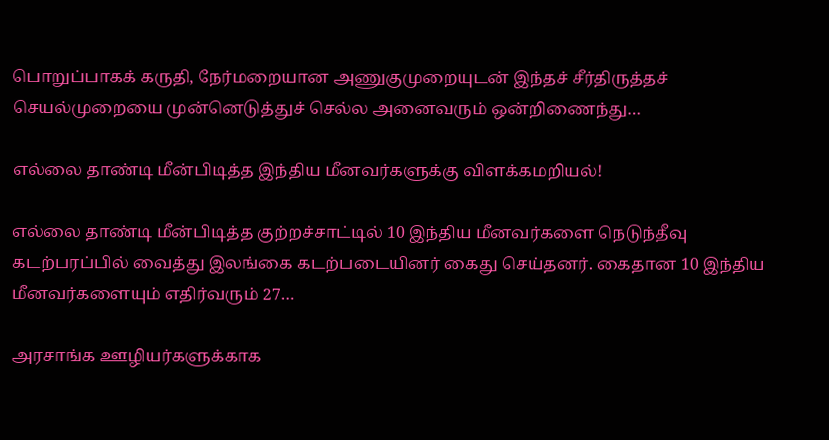பொறுப்பாகக் கருதி, நேர்மறையான அணுகுமுறையுடன் இந்தச் சீர்திருத்தச் செயல்முறையை முன்னெடுத்துச் செல்ல அனைவரும் ஒன்றிணைந்து…

எல்லை தாண்டி மீன்பிடித்த இந்திய மீனவர்களுக்கு விளக்கமறியல்!

எல்லை தாண்டி மீன்பிடித்த குற்றச்சாட்டில் 10 இந்திய மீனவர்களை நெடுந்தீவு கடற்பரப்பில் வைத்து இலங்கை கடற்படையினர் கைது செய்தனர். கைதான 10 இந்திய மீனவர்களையும் எதிர்வரும் 27…

அரசாங்க ஊழியர்களுக்காக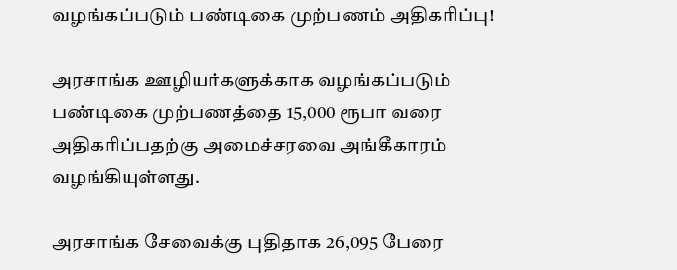வழங்கப்படும் பண்டிகை முற்பணம் அதிகரிப்பு!

அரசாங்க ஊழியர்களுக்காக வழங்கப்படும் பண்டிகை முற்பணத்தை 15,000 ரூபா வரை அதிகரிப்பதற்கு அமைச்சரவை அங்கீகாரம் வழங்கியுள்ளது.

அரசாங்க சேவைக்கு புதிதாக 26,095 பேரை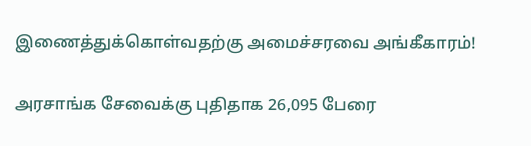இணைத்துக்கொள்வதற்கு அமைச்சரவை அங்கீகாரம்!

அரசாங்க சேவைக்கு புதிதாக 26,095 பேரை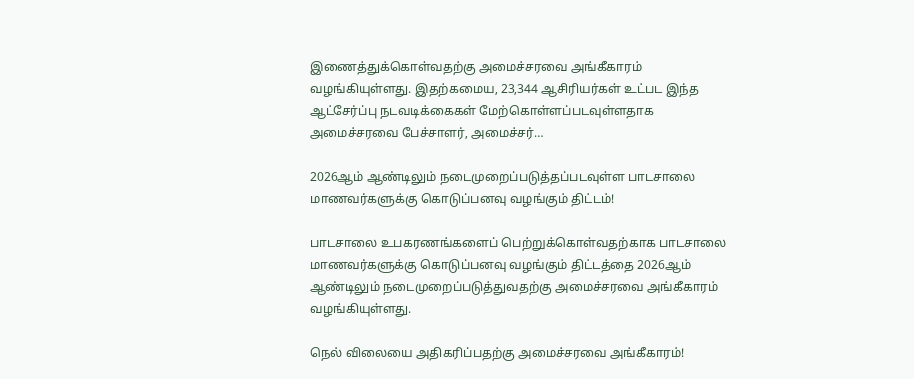இணைத்துக்கொள்வதற்கு அமைச்சரவை அங்கீகாரம் வழங்கியுள்ளது. இதற்கமைய, 23,344 ஆசிரியர்கள் உட்பட இந்த ஆட்சேர்ப்பு நடவடிக்கைகள் மேற்கொள்ளப்படவுள்ளதாக அமைச்சரவை பேச்சாளர், அமைச்சர்…

2026ஆம் ஆண்டிலும் நடைமுறைப்படுத்தப்படவுள்ள பாடசாலை மாணவர்களுக்கு கொடுப்பனவு வழங்கும் திட்டம்!

பாடசாலை உபகரணங்களைப் பெற்றுக்கொள்வதற்காக பாடசாலை மாணவர்களுக்கு கொடுப்பனவு வழங்கும் திட்டத்தை 2026ஆம் ஆண்டிலும் நடைமுறைப்படுத்துவதற்கு அமைச்சரவை அங்கீகாரம் வழங்கியுள்ளது.

நெல் விலையை அதிகரிப்பதற்கு அமைச்சரவை அங்கீகாரம்!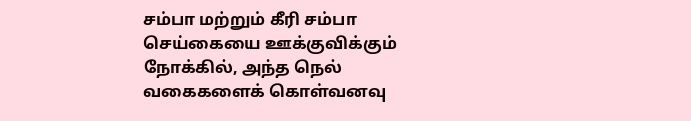சம்பா மற்றும் கீரி சம்பா செய்கையை ஊக்குவிக்கும் நோக்கில், அந்த நெல் வகைகளைக் கொள்வனவு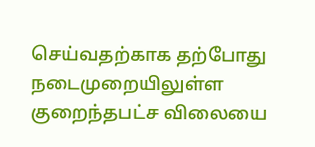செய்வதற்காக தற்போது நடைமுறையிலுள்ள குறைந்தபட்ச விலையை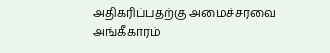அதிகரிப்பதற்கு அமைச்சரவை அங்கீகாரம்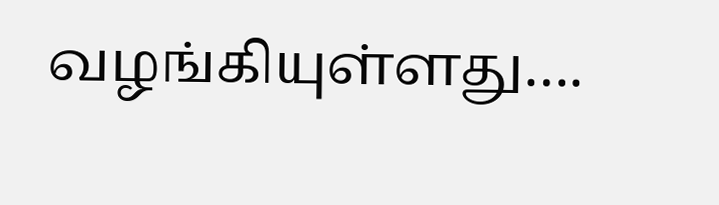வழங்கியுள்ளது….